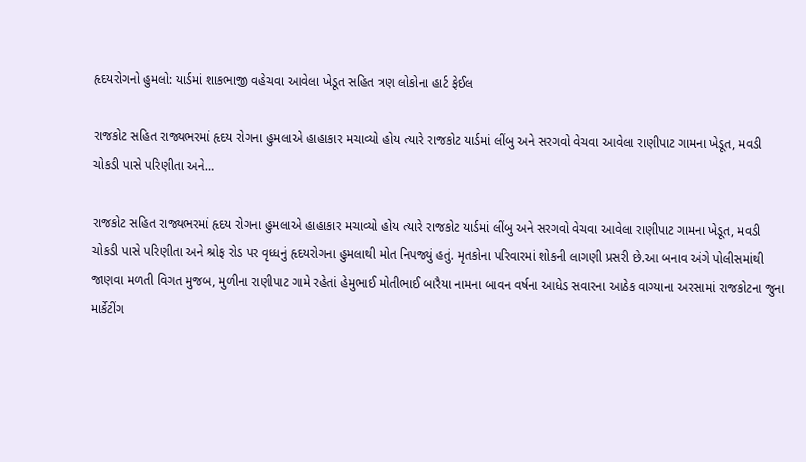હૃદયરોગનો હુમલો: યાર્ડમાં શાકભાજી વહેચવા આવેલા ખેડૂત સહિત ત્રણ લોકોના હાર્ટ ફેઈલ

રાજકોટ સહિત રાજ્યભરમાં હૃદય રોગના હુમલાએ હાહાકાર મચાવ્યો હોય ત્યારે રાજકોટ યાર્ડમાં લીંબુ અને સરગવો વેચવા આવેલા રાણીપાટ ગામના ખેડૂત, મવડી ચોકડી પાસે પરિણીતા અને…

રાજકોટ સહિત રાજ્યભરમાં હૃદય રોગના હુમલાએ હાહાકાર મચાવ્યો હોય ત્યારે રાજકોટ યાર્ડમાં લીંબુ અને સરગવો વેચવા આવેલા રાણીપાટ ગામના ખેડૂત, મવડી ચોકડી પાસે પરિણીતા અને શ્રોફ રોડ પર વૃધ્ધનું હૃદયરોગના હુમલાથી મોત નિપજ્યું હતું. મૃતકોના પરિવારમાં શોકની લાગણી પ્રસરી છે.આ બનાવ અંગે પોલીસમાંથી જાણવા મળતી વિગત મુજબ, મુળીના રાણીપાટ ગામે રહેતાં હેમુભાઈ મોતીભાઈ બારૈયા નામના બાવન વર્ષના આધેડ સવારના આઠેક વાગ્યાના અરસામાં રાજકોટના જુના માર્કેટીંગ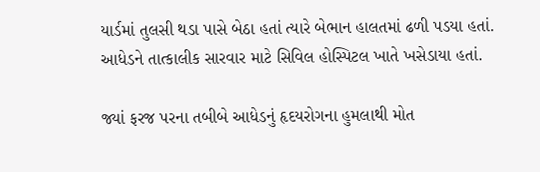યાર્ડમાં તુલસી થડા પાસે બેઠા હતાં ત્યારે બેભાન હાલતમાં ઢળી પડયા હતાં. આધેડને તાત્કાલીક સારવાર માટે સિવિલ હોસ્પિટલ ખાતે ખસેડાયા હતાં.

જ્યાં ફરજ પરના તબીબે આધેડનું હૃદયરોગના હુમલાથી મોત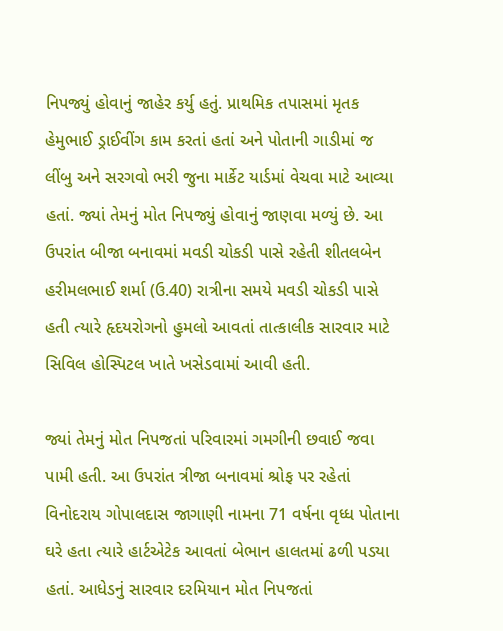નિપજ્યું હોવાનું જાહેર કર્યુ હતું. પ્રાથમિક તપાસમાં મૃતક હેમુભાઈ ડ્રાઈવીંગ કામ કરતાં હતાં અને પોતાની ગાડીમાં જ લીંબુ અને સરગવો ભરી જુના માર્કેટ યાર્ડમાં વેચવા માટે આવ્યા હતાં. જ્યાં તેમનું મોત નિપજ્યું હોવાનું જાણવા મળ્યું છે. આ ઉપરાંત બીજા બનાવમાં મવડી ચોકડી પાસે રહેતી શીતલબેન હરીમલભાઈ શર્મા (ઉ.40) રાત્રીના સમયે મવડી ચોકડી પાસે હતી ત્યારે હૃદયરોગનો હુમલો આવતાં તાત્કાલીક સારવાર માટે સિવિલ હોસ્પિટલ ખાતે ખસેડવામાં આવી હતી.

જ્યાં તેમનું મોત નિપજતાં પરિવારમાં ગમગીની છવાઈ જવા પામી હતી. આ ઉપરાંત ત્રીજા બનાવમાં શ્રોફ પર રહેતાં વિનોદરાય ગોપાલદાસ જાગાણી નામના 71 વર્ષના વૃધ્ધ પોતાના ઘરે હતા ત્યારે હાર્ટએટેક આવતાં બેભાન હાલતમાં ઢળી પડયા હતાં. આધેડનું સારવાર દરમિયાન મોત નિપજતાં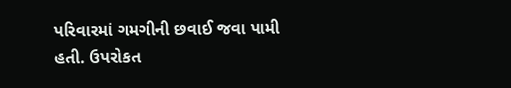પરિવારમાં ગમગીની છવાઈ જવા પામી હતી. ઉપરોકત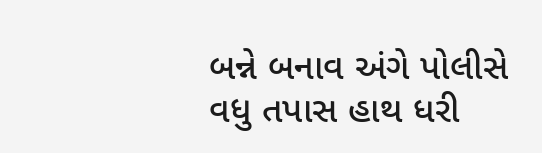બન્ને બનાવ અંગે પોલીસે વધુ તપાસ હાથ ધરી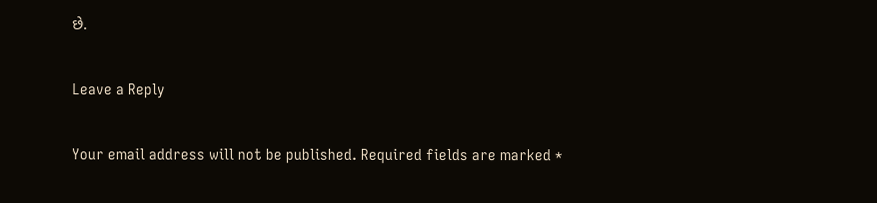છે.

Leave a Reply

Your email address will not be published. Required fields are marked *